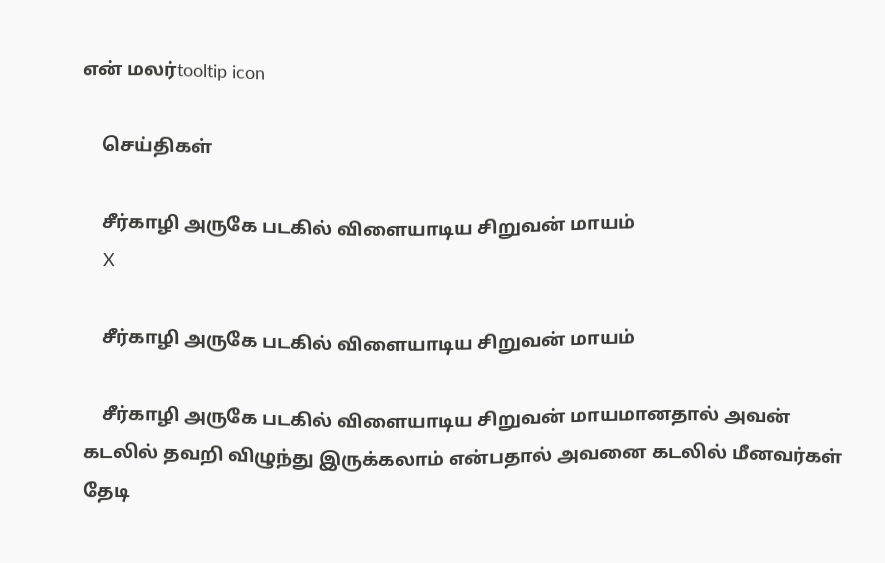என் மலர்tooltip icon

    செய்திகள்

    சீர்காழி அருகே படகில் விளையாடிய சிறுவன் மாயம்
    X

    சீர்காழி அருகே படகில் விளையாடிய சிறுவன் மாயம்

    சீர்காழி அருகே படகில் விளையாடிய சிறுவன் மாயமானதால் அவன் கடலில் தவறி விழுந்து இருக்கலாம் என்பதால் அவனை கடலில் மீனவர்கள் தேடி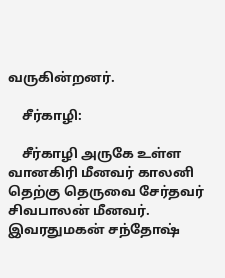வருகின்றனர்.

    சீர்காழி:

    சீர்காழி அருகே உள்ள வானகிரி மீனவர் காலனி தெற்கு தெருவை சேர்தவர் சிவபாலன் மீனவர். இவரதுமகன் சந்தோஷ்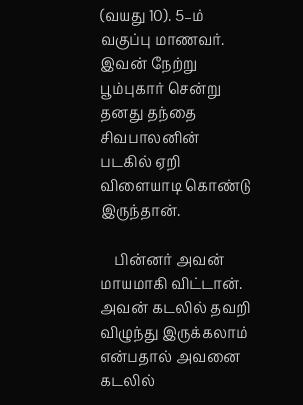(வயது 10). 5–ம் வகுப்பு மாணவர். இவன் நேற்று பூம்புகார் சென்று தனது தந்தை சிவபாலனின் படகில் ஏறி விளையாடி கொண்டு இருந்தான்.

    பின்னர் அவன் மாயமாகி விட்டான். அவன் கடலில் தவறி விழுந்து இருக்கலாம் என்பதால் அவனை கடலில்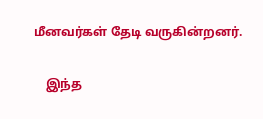மீனவர்கள் தேடி வருகின்றனர்.

    இந்த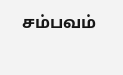சம்பவம்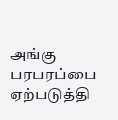அங்கு பரபரப்பை ஏற்படுத்தி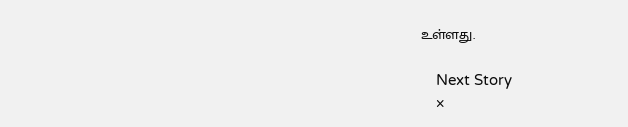உள்ளது.

    Next Story
    ×